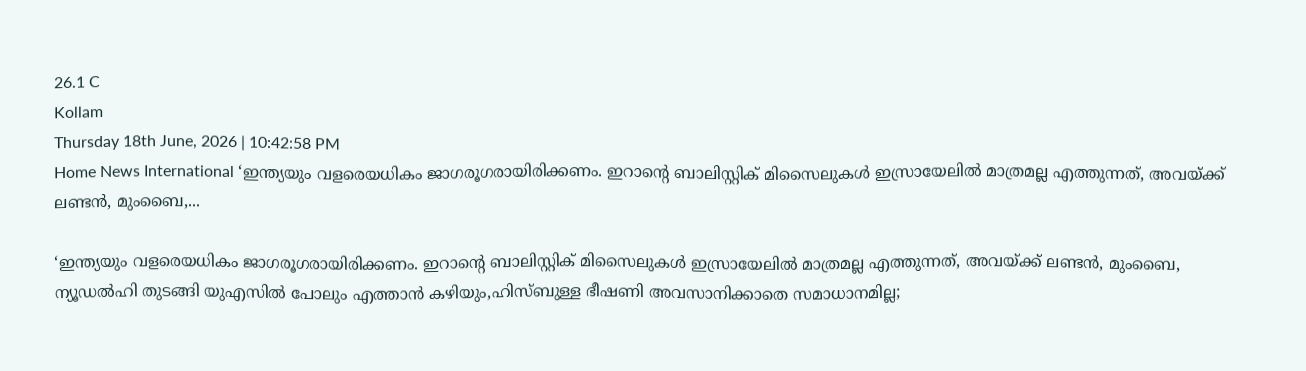26.1 C
Kollam
Thursday 18th June, 2026 | 10:42:58 PM
Home News International ‘ഇന്ത്യയും വളരെയധികം ജാഗരൂഗരായിരിക്കണം. ഇറാന്റെ ബാലിസ്റ്റിക് മിസൈലുകള്‍ ഇസ്രായേലില്‍ മാത്രമല്ല എത്തുന്നത്, അവയ്ക്ക് ലണ്ടന്‍, മുംബൈ,...

‘ഇന്ത്യയും വളരെയധികം ജാഗരൂഗരായിരിക്കണം. ഇറാന്റെ ബാലിസ്റ്റിക് മിസൈലുകള്‍ ഇസ്രായേലില്‍ മാത്രമല്ല എത്തുന്നത്, അവയ്ക്ക് ലണ്ടന്‍, മുംബൈ, ന്യൂഡല്‍ഹി തുടങ്ങി യുഎസില്‍ പോലും എത്താന്‍ കഴിയും,ഹിസ്ബുള്ള ഭീഷണി അവസാനിക്കാതെ സമാധാനമില്ല;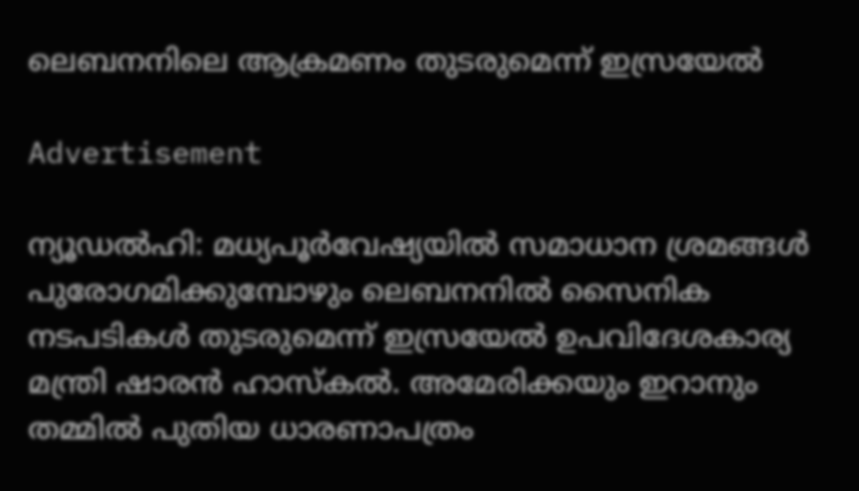ലെബനനിലെ ആക്രമണം തുടരുമെന്ന് ഇസ്രയേല്‍

Advertisement

ന്യൂഡല്‍ഹി: മധ്യപൂര്‍വേഷ്യയില്‍ സമാധാന ശ്രമങ്ങള്‍ പുരോഗമിക്കുമ്പോഴും ലെബനനില്‍ സൈനിക നടപടികള്‍ തുടരുമെന്ന് ഇസ്രയേല്‍ ഉപവിദേശകാര്യ മന്ത്രി ഷാരന്‍ ഹാസ്‌കല്‍. അമേരിക്കയും ഇറാനും തമ്മില്‍ പുതിയ ധാരണാപത്രം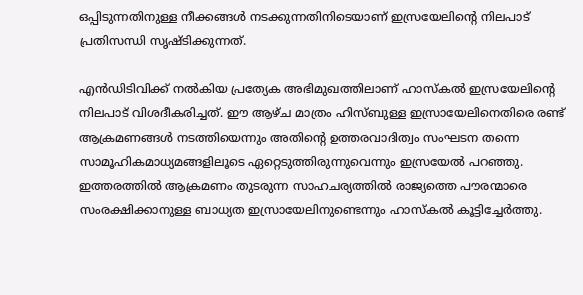ഒപ്പിടുന്നതിനുള്ള നീക്കങ്ങള്‍ നടക്കുന്നതിനിടെയാണ് ഇസ്രയേലിന്റെ നിലപാട് പ്രതിസന്ധി സൃഷ്ടിക്കുന്നത്.

എന്‍ഡിടിവിക്ക് നല്‍കിയ പ്രത്യേക അഭിമുഖത്തിലാണ് ഹാസ്‌കല്‍ ഇസ്രയേലിന്റെ നിലപാട് വിശദീകരിച്ചത്. ഈ ആഴ്ച മാത്രം ഹിസ്ബുള്ള ഇസ്രായേലിനെതിരെ രണ്ട് ആക്രമണങ്ങള്‍ നടത്തിയെന്നും അതിന്റെ ഉത്തരവാദിത്വം സംഘടന തന്നെ സാമൂഹികമാധ്യമങ്ങളിലൂടെ ഏറ്റെടുത്തിരുന്നുവെന്നും ഇസ്രയേല്‍ പറഞ്ഞു. ഇത്തരത്തില്‍ ആക്രമണം തുടരുന്ന സാഹചര്യത്തില്‍ രാജ്യത്തെ പൗരന്മാരെ സംരക്ഷിക്കാനുള്ള ബാധ്യത ഇസ്രായേലിനുണ്ടെന്നും ഹാസ്‌കല്‍ കൂട്ടിച്ചേര്‍ത്തു.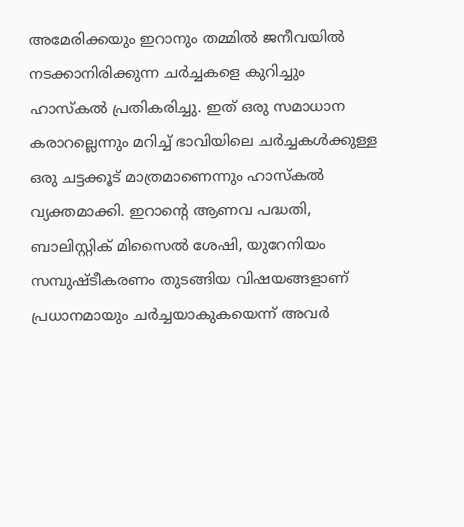അമേരിക്കയും ഇറാനും തമ്മില്‍ ജനീവയില്‍ നടക്കാനിരിക്കുന്ന ചര്‍ച്ചകളെ കുറിച്ചും ഹാസ്‌കല്‍ പ്രതികരിച്ചു. ഇത് ഒരു സമാധാന കരാറല്ലെന്നും മറിച്ച് ഭാവിയിലെ ചര്‍ച്ചകള്‍ക്കുള്ള ഒരു ചട്ടക്കൂട് മാത്രമാണെന്നും ഹാസ്‌കല്‍ വ്യക്തമാക്കി. ഇറാന്റെ ആണവ പദ്ധതി, ബാലിസ്റ്റിക് മിസൈല്‍ ശേഷി, യുറേനിയം സമ്പുഷ്ടീകരണം തുടങ്ങിയ വിഷയങ്ങളാണ് പ്രധാനമായും ചര്‍ച്ചയാകുകയെന്ന് അവർ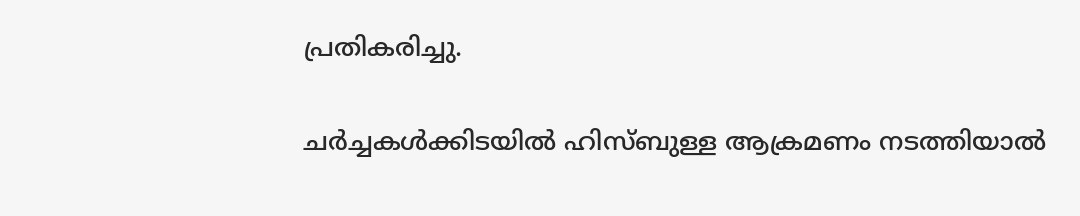പ്രതികരിച്ചു.

ചര്‍ച്ചകള്‍ക്കിടയില്‍ ഹിസ്ബുള്ള ആക്രമണം നടത്തിയാല്‍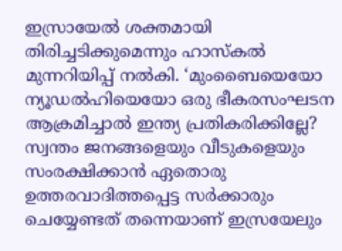ഇസ്രായേല്‍ ശക്തമായി തിരിച്ചടിക്കുമെന്നും ഹാസ്‌കല്‍ മുന്നറിയിപ്പ് നല്‍കി. ‘മുംബൈയെയോ ന്യൂഡല്‍ഹിയെയോ ഒരു ഭീകരസംഘടന ആക്രമിച്ചാല്‍ ഇന്ത്യ പ്രതികരിക്കില്ലേ? സ്വന്തം ജനങ്ങളെയും വീടുകളെയും സംരക്ഷിക്കാന്‍ ഏതൊരു ഉത്തരവാദിത്തപ്പെട്ട സര്‍ക്കാരും ചെയ്യേണ്ടത് തന്നെയാണ് ഇസ്രയേലും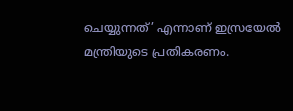ചെയ്യുന്നത്’ എന്നാണ് ഇസ്രയേല്‍ മന്ത്രിയുടെ പ്രതികരണം.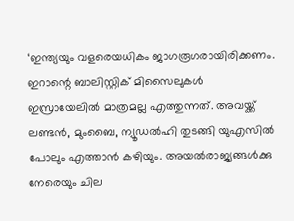‘ഇന്ത്യയും വളരെയധികം ജാഗരൂഗരായിരിക്കണം. ഇറാന്റെ ബാലിസ്റ്റിക് മിസൈലുകള്‍ ഇസ്രായേലില്‍ മാത്രമല്ല എത്തുന്നത്. അവയ്ക്ക് ലണ്ടന്‍, മുംബൈ, ന്യൂഡല്‍ഹി തുടങ്ങി യുഎസില്‍ പോലും എത്താന്‍ കഴിയും. അയല്‍രാജ്യങ്ങള്‍ക്കു നേരെയും ചില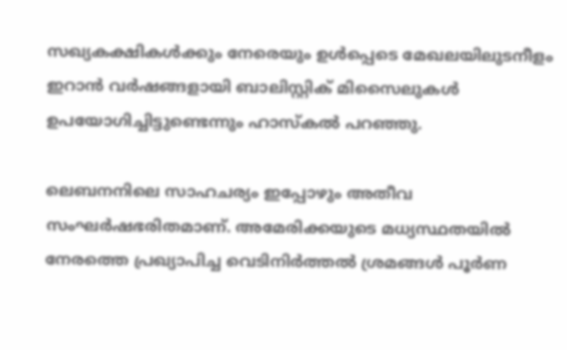സഖ്യകക്ഷികള്‍ക്കും നേരെയും ഉള്‍പ്പെടെ മേഖലയിലുടനീളം ഇറാന്‍ വര്‍ഷങ്ങളായി ബാലിസ്റ്റിക് മിസൈലുകള്‍ ഉപയോഗിച്ചിട്ടുണ്ടെന്നും ഹാസ്‌കല്‍ പറഞ്ഞു.

ലെബനനിലെ സാഹചര്യം ഇപ്പോഴും അതീവ സംഘര്‍ഷഭരിതമാണ്. അമേരിക്കയുടെ മധ്യസ്ഥതയില്‍ നേരത്തെ പ്രഖ്യാപിച്ച വെടിനിര്‍ത്തല്‍ ശ്രമങ്ങള്‍ പൂര്‍ണ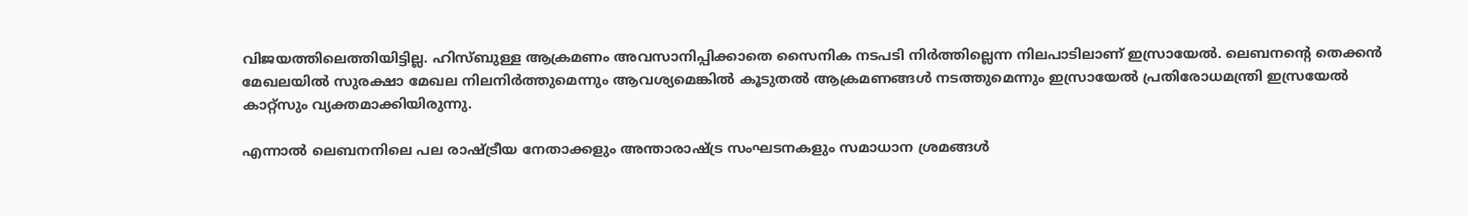വിജയത്തിലെത്തിയിട്ടില്ല. ഹിസ്ബുള്ള ആക്രമണം അവസാനിപ്പിക്കാതെ സൈനിക നടപടി നിര്‍ത്തില്ലെന്ന നിലപാടിലാണ് ഇസ്രായേല്‍. ലെബനന്റെ തെക്കന്‍ മേഖലയില്‍ സുരക്ഷാ മേഖല നിലനിര്‍ത്തുമെന്നും ആവശ്യമെങ്കില്‍ കൂടുതല്‍ ആക്രമണങ്ങള്‍ നടത്തുമെന്നും ഇസ്രായേല്‍ പ്രതിരോധമന്ത്രി ഇസ്രയേല്‍ കാറ്റ്സും വ്യക്തമാക്കിയിരുന്നു.

എന്നാല്‍ ലെബനനിലെ പല രാഷ്ട്രീയ നേതാക്കളും അന്താരാഷ്ട്ര സംഘടനകളും സമാധാന ശ്രമങ്ങള്‍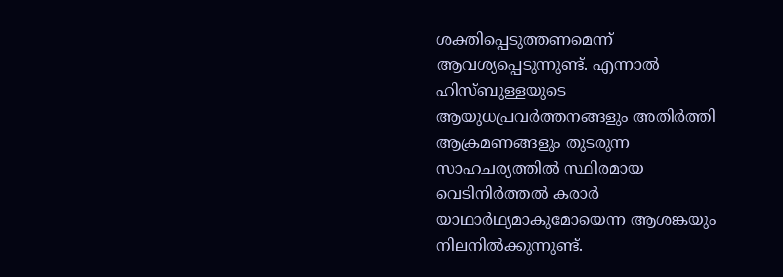ശക്തിപ്പെടുത്തണമെന്ന് ആവശ്യപ്പെടുന്നുണ്ട്. എന്നാല്‍ ഹിസ്ബുള്ളയുടെ ആയുധപ്രവര്‍ത്തനങ്ങളും അതിര്‍ത്തി ആക്രമണങ്ങളും തുടരുന്ന സാഹചര്യത്തില്‍ സ്ഥിരമായ വെടിനിര്‍ത്തല്‍ കരാര്‍ യാഥാര്‍ഥ്യമാകുമോയെന്ന ആശങ്കയും നിലനില്‍ക്കുന്നുണ്ട്.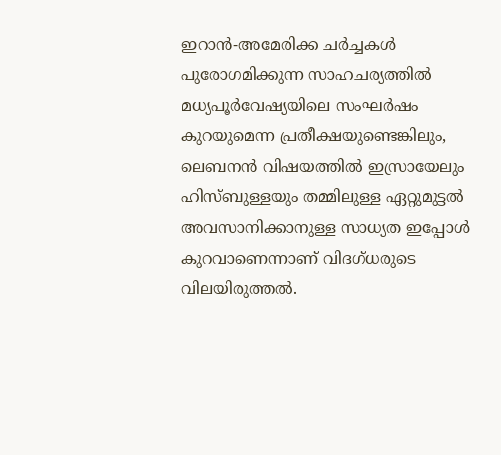ഇറാന്‍-അമേരിക്ക ചര്‍ച്ചകള്‍ പുരോഗമിക്കുന്ന സാഹചര്യത്തില്‍ മധ്യപൂര്‍വേഷ്യയിലെ സംഘര്‍ഷം കുറയുമെന്ന പ്രതീക്ഷയുണ്ടെങ്കിലും, ലെബനന്‍ വിഷയത്തില്‍ ഇസ്രായേലും ഹിസ്ബുള്ളയും തമ്മിലുള്ള ഏറ്റുമുട്ടല്‍ അവസാനിക്കാനുള്ള സാധ്യത ഇപ്പോള്‍ കുറവാണെന്നാണ് വിദഗ്ധരുടെ വിലയിരുത്തല്‍.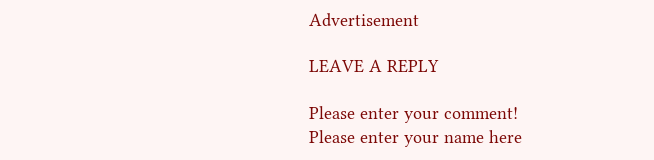Advertisement

LEAVE A REPLY

Please enter your comment!
Please enter your name here